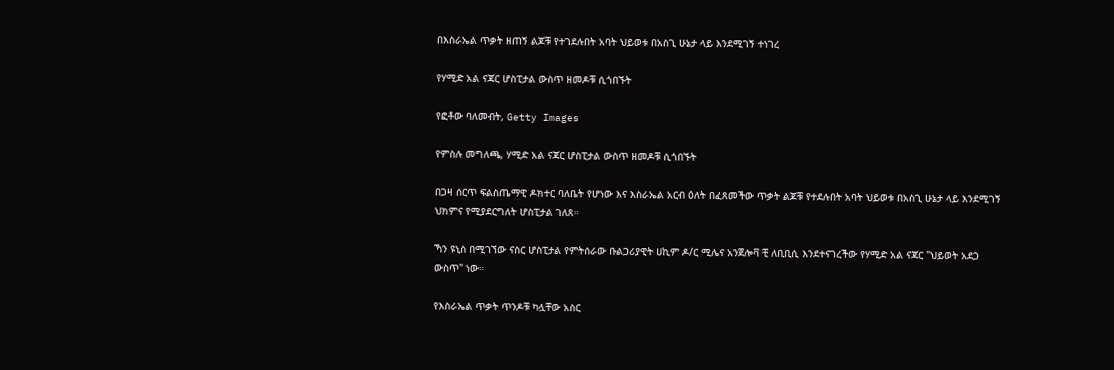በእስራኤል ጥቃት ዘጠኝ ልጆቹ የተገደሉበት አባት ህይወቱ በአስጊ ሁኔታ ላይ እንደሚገኝ ተነገረ

የሃሚድ አል ናጃር ሆስፒታል ውስጥ ዘመዶቹ ሲጎበኙት

የፎቶው ባለመብት, Getty Images

የምስሉ መግለጫ, ሃሚድ አል ናጃር ሆስፒታል ውስጥ ዘመዶቹ ሲጎበኙት

በጋዛ ሰርጥ ፍልስጤማዊ ዶክተር ባለቤት የሆነው እና እስራኤል አርብ ዕለት በፈጸመችው ጥቃት ልጆቹ የተደሉበት አባት ህይወቱ በአስጊ ሁኔታ ላይ እንደሚገኝ ህክምና የሚያደርግለት ሆስፒታል ገለጸ።

ኻን ዩኒስ በሚገኘው ናስር ሆስፒታል የምትሰራው ቡልጋሪያዊት ሀኪም ዶ/ር ሚሌና አንጀሎቫ ቺ ለቢቢሲ እንደተናገረችው የሃሚድ አል ናጃር "ህይወት አደጋ ውስጥ" ነው።

የእስራኤል ጥቃት ጥንዶቹ ካሏቸው አስር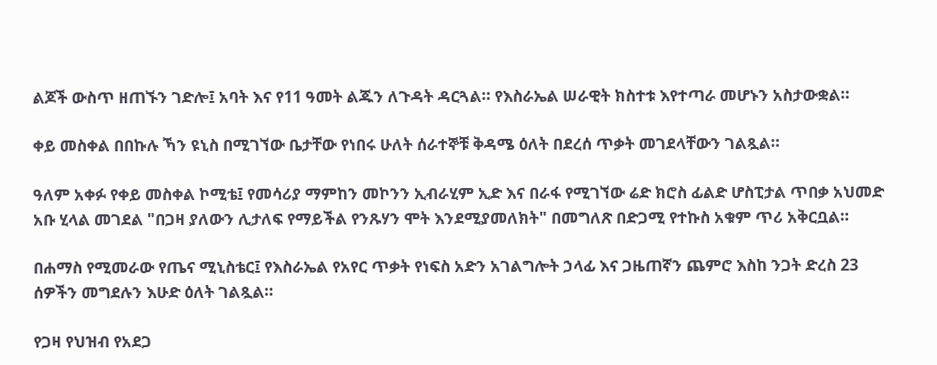ልጆች ውስጥ ዘጠኙን ገድሎ፤ አባት እና የ11 ዓመት ልጁን ለጉዳት ዳርጓል። የእስራኤል ሠራዊት ክስተቱ እየተጣራ መሆኑን አስታውቋል።

ቀይ መስቀል በበኩሉ ኻን ዩኒስ በሚገኘው ቤታቸው የነበሩ ሁለት ሰራተኞቹ ቅዳሜ ዕለት በደረሰ ጥቃት መገደላቸውን ገልጿል።

ዓለም አቀፉ የቀይ መስቀል ኮሚቴ፤ የመሳሪያ ማምከን መኮንን ኢብራሂም ኢድ እና በራፋ የሚገኘው ሬድ ክሮስ ፊልድ ሆስፒታል ጥበቃ አህመድ አቡ ሂላል መገደል "በጋዛ ያለውን ሊታለፍ የማይችል የንጹሃን ሞት እንደሚያመለክት" በመግለጽ በድጋሚ የተኩስ አቁም ጥሪ አቅርቧል።

በሐማስ የሚመራው የጤና ሚኒስቴር፤ የእስራኤል የአየር ጥቃት የነፍስ አድን አገልግሎት ኃላፊ እና ጋዜጠኛን ጨምሮ እስከ ንጋት ድረስ 23 ሰዎችን መግደሉን እሁድ ዕለት ገልጿል።

የጋዛ የህዝብ የአደጋ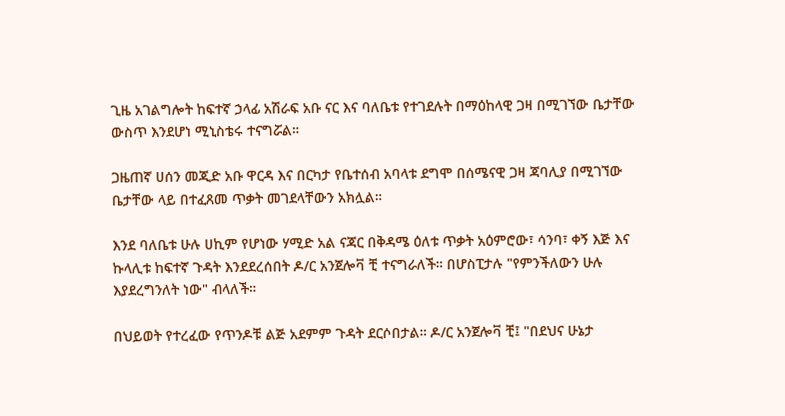ጊዜ አገልግሎት ከፍተኛ ኃላፊ አሽራፍ አቡ ናር እና ባለቤቱ የተገደሉት በማዕከላዊ ጋዛ በሚገኘው ቤታቸው ውስጥ እንደሆነ ሚኒስቴሩ ተናግሯል።

ጋዜጠኛ ሀሰን መጂድ አቡ ዋርዳ እና በርካታ የቤተሰብ አባላቱ ደግሞ በሰሜናዊ ጋዛ ጃባሊያ በሚገኘው ቤታቸው ላይ በተፈጸመ ጥቃት መገደላቸውን አክሏል።

እንደ ባለቤቱ ሁሉ ሀኪም የሆነው ሃሚድ አል ናጃር በቅዳሜ ዕለቱ ጥቃት አዕምሮው፣ ሳንባ፣ ቀኝ እጅ እና ኩላሊቱ ከፍተኛ ጉዳት እንደደረሰበት ዶ/ር አንጀሎቫ ቺ ተናግራለች። በሆስፒታሉ "የምንችለውን ሁሉ እያደረግንለት ነው" ብላለች።

በህይወት የተረፈው የጥንዶቹ ልጅ አደምም ጉዳት ደርሶበታል። ዶ/ር አንጀሎቫ ቺ፤ "በደህና ሁኔታ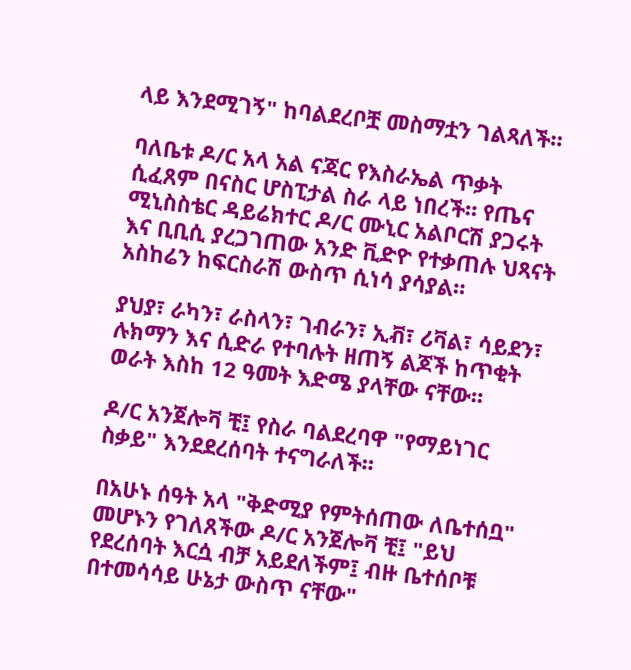ላይ እንደሚገኝ" ከባልደረቦቿ መስማቷን ገልጻለች።

ባለቤቱ ዶ/ር አላ አል ናጃር የእስራኤል ጥቃት ሲፈጸም በናስር ሆስፒታል ስራ ላይ ነበረች። የጤና ሚኒስስቴር ዳይሬክተር ዶ/ር ሙኒር አልቦርሽ ያጋሩት እና ቢቢሲ ያረጋገጠው አንድ ቪድዮ የተቃጠሉ ህጻናት አስከሬን ከፍርስራሽ ውስጥ ሲነሳ ያሳያል።

ያህያ፣ ራካን፣ ራስላን፣ ገብራን፣ ኢቭ፣ ሪቫል፣ ሳይደን፣ ሉክማን እና ሲድራ የተባሉት ዘጠኝ ልጆች ከጥቂት ወራት እስከ 12 ዓመት እድሜ ያላቸው ናቸው።

ዶ/ር አንጀሎቫ ቺ፤ የስራ ባልደረባዋ "የማይነገር ስቃይ" እንደደረሰባት ተናግራለች።

በአሁኑ ሰዓት አላ "ቅድሚያ የምትሰጠው ለቤተሰቧ" መሆኑን የገለጸችው ዶ/ር አንጀሎቫ ቺ፤ "ይህ የደረሰባት እርሷ ብቻ አይደለችም፤ ብዙ ቤተሰቦቹ በተመሳሳይ ሁኔታ ውስጥ ናቸው"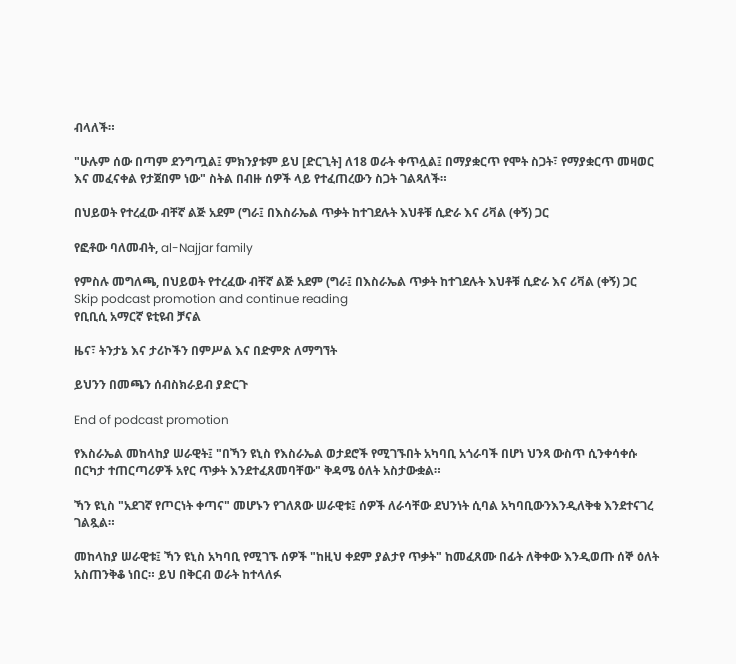ብላለች።

"ሁሉም ሰው በጣም ደንግጧል፤ ምክንያቱም ይህ [ድርጊት] ለ18 ወራት ቀጥሏል፤ በማያቋርጥ የሞት ስጋት፣ የማያቋርጥ መዛወር እና መፈናቀል የታጀበም ነው" ስትል በብዙ ሰዎች ላይ የተፈጠረውን ስጋት ገልጻለች።

በህይወት የተረፈው ብቸኛ ልጅ አደም (ግራ፤ በእስራኤል ጥቃት ከተገደሉት እህቶቹ ሲድራ እና ሪቫል (ቀኝ) ጋር

የፎቶው ባለመብት, al-Najjar family

የምስሉ መግለጫ, በህይወት የተረፈው ብቸኛ ልጅ አደም (ግራ፤ በእስራኤል ጥቃት ከተገደሉት እህቶቹ ሲድራ እና ሪቫል (ቀኝ) ጋር
Skip podcast promotion and continue reading
የቢቢሲ አማርኛ ዩቲዩብ ቻናል

ዜና፣ ትንታኔ እና ታሪኮችን በምሥል እና በድምጽ ለማግኘት

ይህንን በመጫን ሰብስክራይብ ያድርጉ

End of podcast promotion

የእስራኤል መከላከያ ሠራዊት፤ "በኻን ዩኒስ የእስራኤል ወታደሮች የሚገኙበት አካባቢ አጎራባች በሆነ ህንጻ ውስጥ ሲንቀሳቀሱ በርካታ ተጠርጣሪዎች አየር ጥቃት እንደተፈጸመባቸው" ቅዳሜ ዕለት አስታውቋል።

ኻን ዩኒስ "አደገኛ የጦርነት ቀጣና" መሆኑን የገለጸው ሠራዊቱ፤ ሰዎች ለራሳቸው ደህንነት ሲባል አካባቢውንእንዲለቅቁ እንደተናገረ ገልጿል።

መከላከያ ሠራዊቱ፤ ኻን ዩኒስ አካባቢ የሚገኙ ሰዎች "ከዚህ ቀደም ያልታየ ጥቃት" ከመፈጸሙ በፊት ለቅቀው እንዲወጡ ሰኞ ዕለት አስጠንቅቆ ነበር። ይህ በቅርብ ወራት ከተላለፉ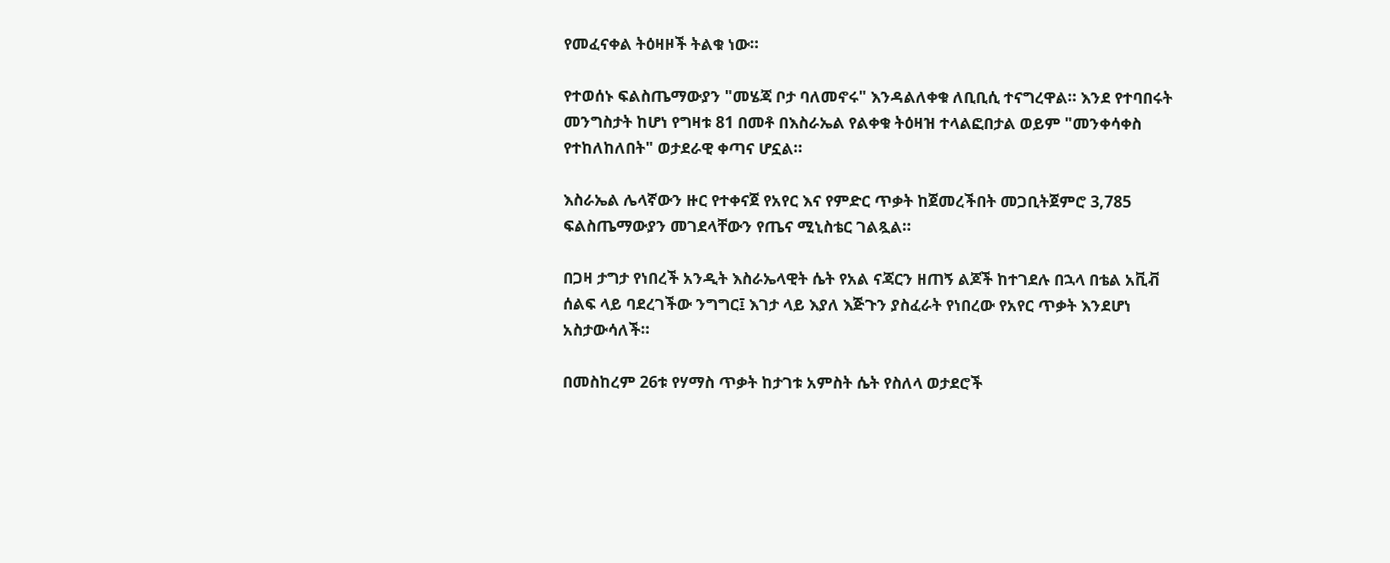የመፈናቀል ትዕዛዞች ትልቁ ነው።

የተወሰኑ ፍልስጤማውያን "መሄጃ ቦታ ባለመኖሩ" እንዳልለቀቁ ለቢቢሲ ተናግረዋል። እንደ የተባበሩት መንግስታት ከሆነ የግዛቱ 81 በመቶ በእስራኤል የልቀቁ ትዕዛዝ ተላልፎበታል ወይም "መንቀሳቀስ የተከለከለበት" ወታደራዊ ቀጣና ሆኗል።

እስራኤል ሌላኛውን ዙር የተቀናጀ የአየር እና የምድር ጥቃት ከጀመረችበት መጋቢትጀምሮ 3,785 ፍልስጤማውያን መገደላቸውን የጤና ሚኒስቴር ገልጿል።

በጋዛ ታግታ የነበረች አንዲት እስራኤላዊት ሴት የአል ናጃርን ዘጠኝ ልጆች ከተገደሉ በኋላ በቴል አቪቭ ሰልፍ ላይ ባደረገችው ንግግር፤ እገታ ላይ እያለ እጅጉን ያስፈራት የነበረው የአየር ጥቃት እንደሆነ አስታውሳለች።

በመስከረም 26ቱ የሃማስ ጥቃት ከታገቱ አምስት ሴት የስለላ ወታደሮች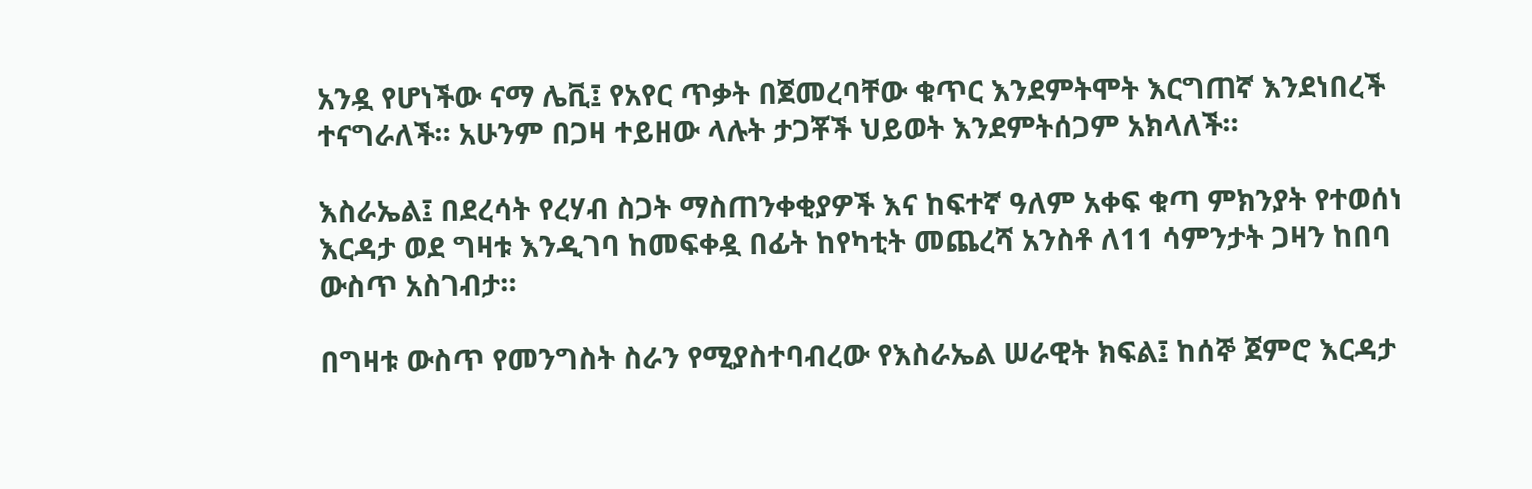አንዷ የሆነችው ናማ ሌቪ፤ የአየር ጥቃት በጀመረባቸው ቁጥር እንደምትሞት እርግጠኛ እንደነበረች ተናግራለች። አሁንም በጋዛ ተይዘው ላሉት ታጋቾች ህይወት እንደምትሰጋም አክላለች።

እስራኤል፤ በደረሳት የረሃብ ስጋት ማስጠንቀቂያዎች እና ከፍተኛ ዓለም አቀፍ ቁጣ ምክንያት የተወሰነ እርዳታ ወደ ግዛቱ እንዲገባ ከመፍቀዷ በፊት ከየካቲት መጨረሻ አንስቶ ለ11 ሳምንታት ጋዛን ከበባ ውስጥ አስገብታ።

በግዛቱ ውስጥ የመንግስት ስራን የሚያስተባብረው የእስራኤል ሠራዊት ክፍል፤ ከሰኞ ጀምሮ እርዳታ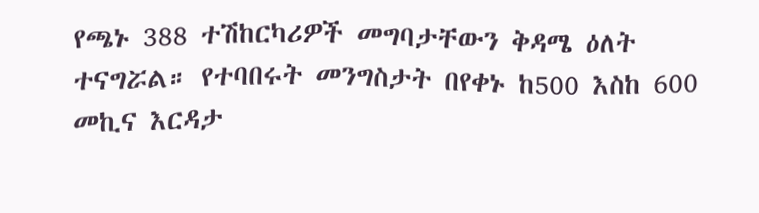የጫኑ 388 ተሽከርካሪዎች መግባታቸውን ቅዳሜ ዕለት ተናግሯል። የተባበሩት መንግስታት በየቀኑ ከ500 እስከ 600 መኪና እርዳታ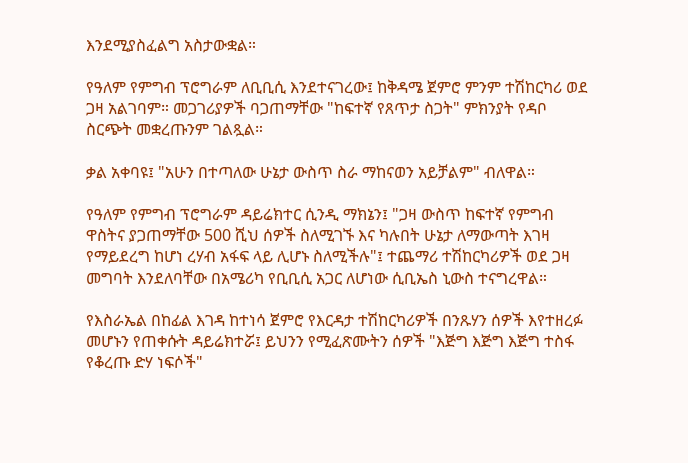እንደሚያስፈልግ አስታውቋል።

የዓለም የምግብ ፕሮግራም ለቢቢሲ እንደተናገረው፤ ከቅዳሜ ጀምሮ ምንም ተሽከርካሪ ወደ ጋዛ አልገባም። መጋገሪያዎች ባጋጠማቸው "ከፍተኛ የጸጥታ ስጋት" ምክንያት የዳቦ ስርጭት መቋረጡንም ገልጿል።

ቃል አቀባዩ፤ "አሁን በተጣለው ሁኔታ ውስጥ ስራ ማከናወን አይቻልም" ብለዋል።

የዓለም የምግብ ፕሮግራም ዳይሬክተር ሲንዲ ማክኔን፤ "ጋዛ ውስጥ ከፍተኛ የምግብ ዋስትና ያጋጠማቸው 500 ሺህ ሰዎች ስለሚገኙ እና ካሉበት ሁኔታ ለማውጣት እገዛ የማይደረግ ከሆነ ረሃብ አፋፍ ላይ ሊሆኑ ስለሚችሉ"፤ ተጨማሪ ተሽከርካሪዎች ወደ ጋዛ መግባት እንደለባቸው በአሜሪካ የቢቢሲ አጋር ለሆነው ሲቢኤስ ኒውስ ተናግረዋል።

የእስራኤል በከፊል እገዳ ከተነሳ ጀምሮ የእርዳታ ተሽከርካሪዎች በንጹሃን ሰዎች እየተዘረፉ መሆኑን የጠቀሱት ዳይሬክተሯ፤ ይህንን የሚፈጽሙትን ሰዎች "እጅግ እጅግ እጅግ ተስፋ የቆረጡ ድሃ ነፍሶች"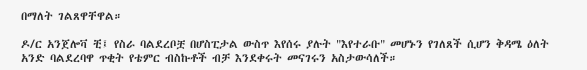በማለት ገልጸዋቸዋል።

ዶ/ር አንጀሎቫ ቺ፤ የስራ ባልደረቦቿ በሆስፒታል ውስጥ እየሰሩ ያሉት "እየተራቡ" መሆኑን የገለጸች ሲሆን ቅዳሜ ዕለት አንድ ባልደረባዋ ጥቂት የቴምር ብስኩቶች ብቻ እንደቀሩት መናገሩን አስታውሳለች።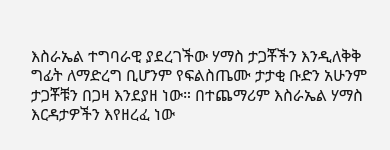እስራኤል ተግባራዊ ያደረገችው ሃማስ ታጋቾችን እንዲለቅቅ ግፊት ለማድረግ ቢሆንም የፍልስጤሙ ታታቂ ቡድን አሁንም ታጋቾቹን በጋዛ እንደያዘ ነው። በተጨማሪም እስራኤል ሃማስ እርዳታዎችን እየዘረፈ ነው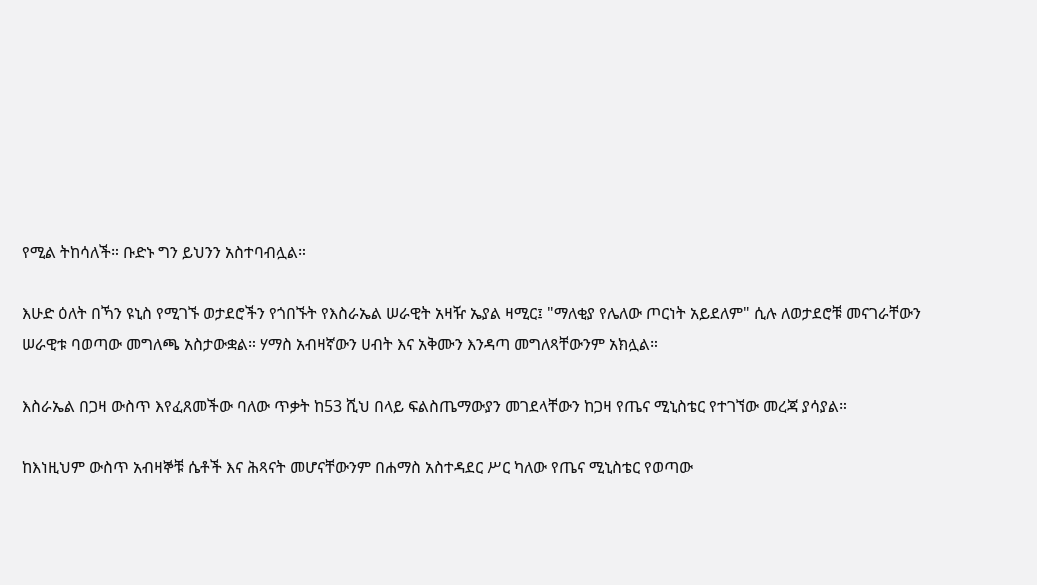የሚል ትከሳለች። ቡድኑ ግን ይህንን አስተባብሏል።

እሁድ ዕለት በኻን ዩኒስ የሚገኙ ወታደሮችን የጎበኙት የእስራኤል ሠራዊት አዛዥ ኤያል ዛሚር፤ "ማለቂያ የሌለው ጦርነት አይደለም" ሲሉ ለወታደሮቹ መናገራቸውን ሠራዊቱ ባወጣው መግለጫ አስታውቋል። ሃማስ አብዛኛውን ሀብት እና አቅሙን እንዳጣ መግለጻቸውንም አክሏል።

እስራኤል በጋዛ ውስጥ እየፈጸመችው ባለው ጥቃት ከ53 ሺህ በላይ ፍልስጤማውያን መገደላቸውን ከጋዛ የጤና ሚኒስቴር የተገኘው መረጃ ያሳያል።

ከእነዚህም ውስጥ አብዛኞቹ ሴቶች እና ሕጻናት መሆናቸውንም በሐማስ አስተዳደር ሥር ካለው የጤና ሚኒስቴር የወጣው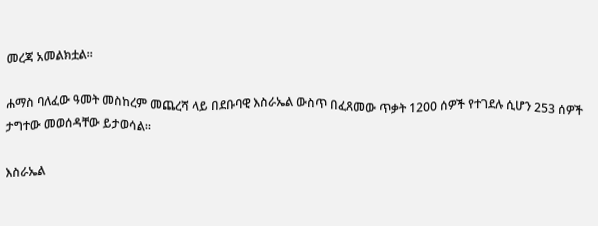መረጃ አመልክቷል።

ሐማስ ባለፈው ዓመት መስከረም መጨረሻ ላይ በደቡባዊ እስራኤል ውስጥ በፈጸመው ጥቃት 1200 ሰዎች የተገደሉ ሲሆን 253 ሰዎች ታግተው መወሰዳቸው ይታወሳል።

እስራኤል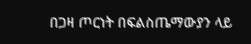በጋዛ ጦርነት በፍልስጤማውያን ላይ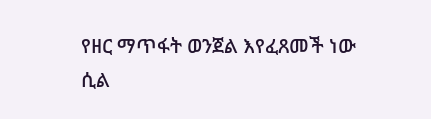የዘር ማጥፋት ወንጀል እየፈጸመች ነው ሲል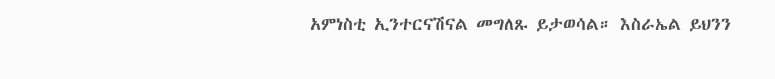አምነስቲ ኢንተርናሽናል መግለጹ ይታወሳል። እስራኤል ይህንን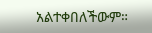አልተቀበለችውም።